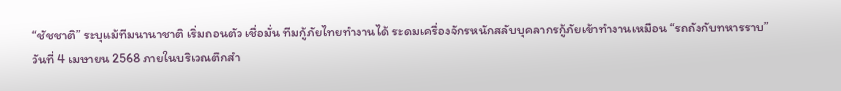“ชัชชาติ” ระบุแม้ทีมนานาชาติ เริ่มถอนตัว เชื่อมั่น ทีมกู้ภัยไทยทำงานได้ ระดมเครื่องจักรหนักสลับบุคลากรกู้ภัยเข้าทำงานเหมือน “รถถังกับทหารราบ”
วันที่ 4 เมษายน 2568 ภายในบริเวณตึกสำ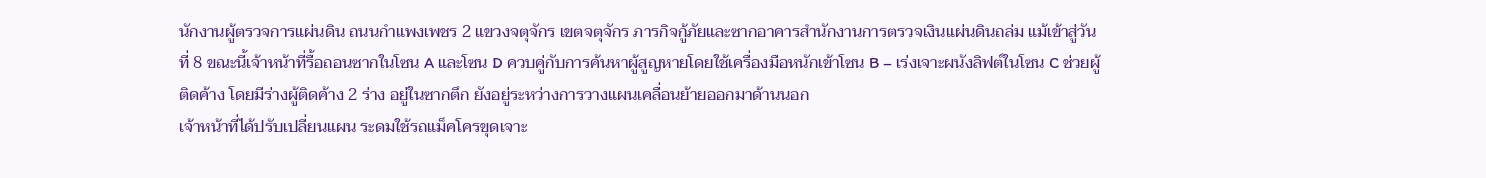นักงานผู้ตรวจการแผ่นดิน ถนนกำแพงเพชร 2 แขวงจตุจักร เขตจตุจักร ภารกิจกู้ภัยและซากอาคารสำนักงานการตรวจเงินแผ่นดินถล่ม แม้เข้าสู่วันที่ 8 ขณะนี้เจ้าหน้าที่รื้อถอนซากในโซน A และโซน D ควบคู่กับการค้นหาผู้สูญหายโดยใช้เครื่องมือหนักเข้าโซน B – เร่งเจาะผนังลิฟต์ในโซน C ช่วยผู้ติดค้าง โดยมีร่างผู้ติดค้าง 2 ร่าง อยู่ในซากตึก ยังอยู่ระหว่างการวางแผนเคลื่อนย้ายออกมาด้านนอก
เจ้าหน้าที่ได้ปรับเปลี่ยนแผน ระดมใช้รถแม็คโครขุดเจาะ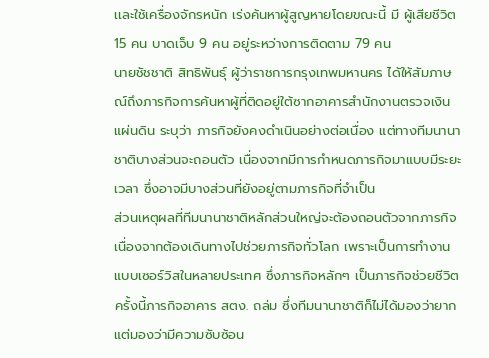เเละใช้เครื่องจักรหนัก เร่งค้นหาผู้สูญหายโดยขณะนี้ มี ผู้เสียชีวิต 15 คน บาดเจ็บ 9 คน อยู่ระหว่างการติดตาม 79 คน
นายชัชชาติ สิทธิพันธุ์ ผู้ว่าราชการกรุงเทพมหานคร ได้ให้สัมภาษณ์ถึงภารกิจการค้นหาผู้ที่ติดอยู่ใต้ซากอาคารสำนักงานตรวจเงินแผ่นดิน ระบุว่า ภารกิจยังคงดำเนินอย่างต่อเนื่อง แต่ทางทีมนานาชาติบางส่วนจะถอนตัว เนื่องจากมีการกำหนดภารกิจมาแบบมีระยะเวลา ซึ่งอาจมีบางส่วนที่ยังอยู่ตามภารกิจที่จำเป็น
ส่วนเหตุผลที่ทีมนานาชาติหลักส่วนใหญ่จะต้องถอนตัวจากภารกิจ เนื่องจากต้องเดินทางไปช่วยภารกิจทั่วโลก เพราะเป็นการทำงานแบบเซอร์วิสในหลายประเทศ ซึ่งภารกิจหลักๆ เป็นภารกิจช่วยชีวิต ครั้งนี้ภารกิจอาคาร สตง. ถล่ม ซึ่งทีมนานาชาติก็ไม่ได้มองว่ายาก แต่มองว่ามีความซับซ้อน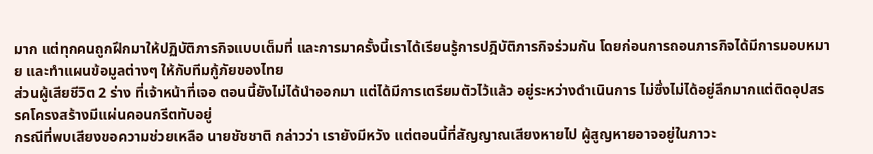มาก แต่ทุกคนถูกฝึกมาให้ปฏิบัติภารกิจแบบเต็มที่ และการมาครั้งนี้เราได้เรียนรู้การปฎิบัติภารกิจร่วมกัน โดยก่อนการถอนภารกิจได้มีการมอบหมาย และทำแผนข้อมูลต่างๆ ให้กับทีมกู้ภัยของไทย
ส่วนผู้เสียชีวิต 2 ร่าง ที่เจ้าหน้าที่เจอ ตอนนี้ยังไม่ได้นำออกมา แต่ได้มีการเตรียมตัวไว้แล้ว อยู่ระหว่างดำเนินการ ไม่ซึ่งไม่ได้อยู่ลึกมากแต่ติดอุปสรรคโครงสร้างมีแผ่นคอนกรีตทับอยู่
กรณีที่พบเสียงขอความช่วยเหลือ นายชัชชาติ กล่าวว่า เรายังมีหวัง แต่ตอนนี้ที่สัญญาณเสียงหายไป ผู้สูญหายอาจอยู่ในภาวะ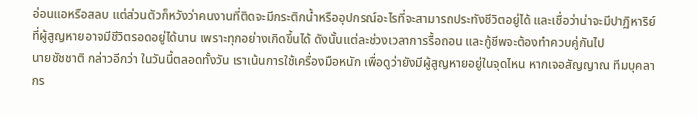อ่อนแอหรือสลบ แต่ส่วนตัวก็หวังว่าคนงานที่ติดจะมีกระติกน้ำหรืออุปกรณ์อะไรที่จะสามารถประทังชีวิตอยู่ได้ และเชื่อว่าน่าจะมีปาฏิหาริย์ ที่ผู้สูญหายอาจมีชีวิตรอดอยู่ได้นาน เพราะทุกอย่างเกิดขึ้นได้ ดังนั้นแต่ละช่วงเวลาการรื้อถอน และกู้ชีพจะต้องทำควบคู่กันไป
นายชัชชาติ กล่าวอีกว่า ในวันนี้ตลอดทั้งวัน เราเน้นการใช้เครื่องมือหนัก เพื่อดูว่ายังมีผู้สูญหายอยู่ในจุดไหน หากเจอสัญญาณ ทีมบุคลากร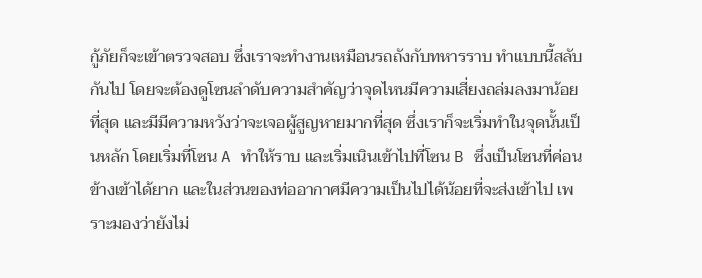กู้ภัยก็จะเข้าตรวจสอบ ซึ่งเราจะทำงานเหมือนรถถังกับทหารราบ ทำแบบนี้สลับกันไป โดยจะต้องดูโซนลำดับความสำคัญว่าจุดไหนมีความเสี่ยงถล่มลงมาน้อยที่สุด และมีมีความหวังว่าจะเจอผู้สูญหายมากที่สุด ซึ่งเราก็จะเริ่มทำในจุดนั้นเป็นหลัก โดยเริ่มที่โซน A ทำให้ราบ และเริ่มเนินเข้าไปที่โซน B ซึ่งเป็นโซนที่ค่อนข้างเข้าได้ยาก และในส่วนของท่ออากาศมีความเป็นไปได้น้อยที่จะส่งเข้าไป เพราะมองว่ายังไม่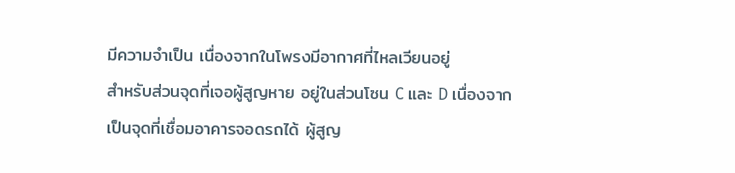มีความจำเป็น เนื่องจากในโพรงมีอากาศที่ไหลเวียนอยู่
สำหรับส่วนจุดที่เจอผู้สูญหาย อยู่ในส่วนโซน C และ D เนื่องจากเป็นจุดที่เชื่อมอาคารจอดรถได้ ผู้สูญ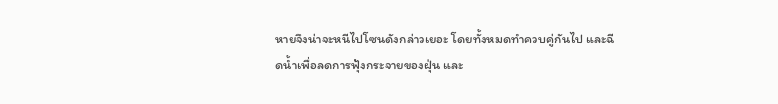หายจึงน่าจะหนีไปโซนดังกล่าวเยอะ โดยทั้งหมดทำควบคู่กันไป และฉีดน้ำเพื่อลดการฟุ้งกระจายของฝุ่น และ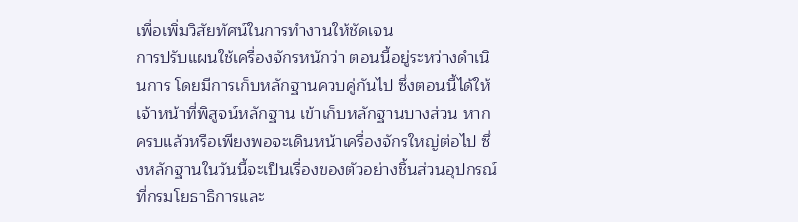เพื่อเพิ่มวิสัยทัศน์ในการทำงานให้ชัดเจน
การปรับแผนใช้เครื่องจักรหนักว่า ตอนนี้อยู่ระหว่างดำเนินการ โดยมีการเก็บหลักฐานควบคู่กันไป ซึ่งตอนนี้ได้ให้เจ้าหน้าที่พิสูจน์หลักฐาน เข้าเก็บหลักฐานบางส่วน หากครบแล้วหรือเพียงพอจะเดินหน้าเครื่องจักรใหญ่ต่อไป ซึ่งหลักฐานในวันนี้จะเป็นเรื่องของตัวอย่างชิ้นส่วนอุปกรณ์ที่กรมโยธาธิการและ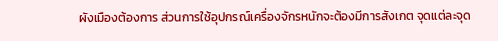ผังเมืองต้องการ ส่วนการใช้อุปกรณ์เครื่องจักรหนักจะต้องมีการสังเกต จุดแต่ละจุด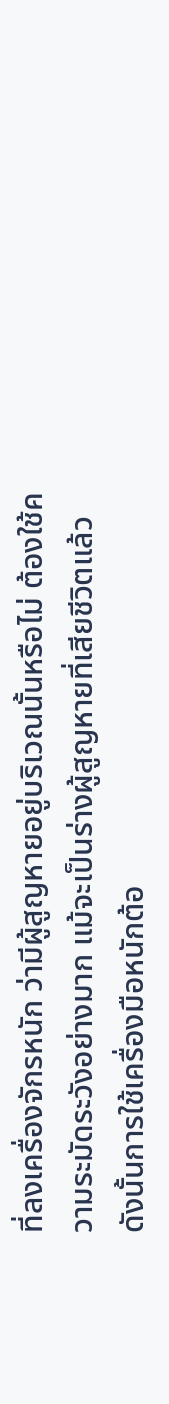ที่ลงเครื่องจักรหนัก ว่ามีผู้สูญหายอยู่บริเวณนั้นหรือไม่ ต้องใช้ความระมัดระวังอย่างมาก แม้จะเป็นร่างผู้สูญหายที่เสียชีวิตแล้ว ดังนั้นการใช้เครื่องมือหนักต้อ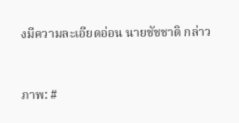งมีความละเอียดอ่อน นายชัชชาติ กล่าว


ภาพ: #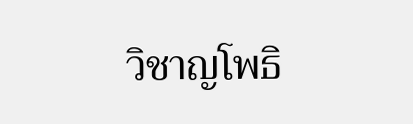วิชาญโพธิ